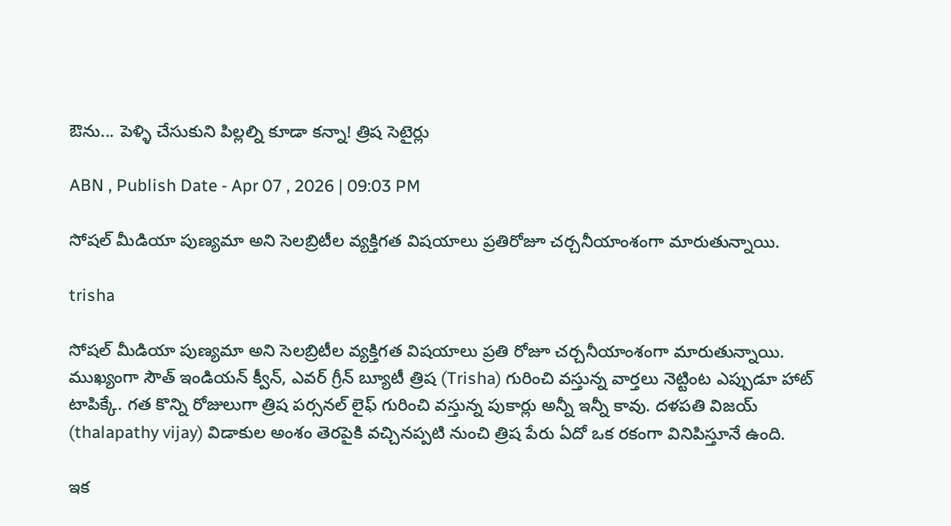ఔను... పెళ్ళి చేసుకుని పిల్లల్ని కూడా కన్నా! త్రిష సెటైర్లు

ABN , Publish Date - Apr 07 , 2026 | 09:03 PM

సోషల్ మీడియా పుణ్యమా అని సెలబ్రిటీల వ్యక్తిగత విషయాలు ప్రతిరోజూ చర్చనీయాంశంగా మారుతున్నాయి.

trisha

సోషల్ మీడియా పుణ్యమా అని సెలబ్రిటీల వ్యక్తిగత విషయాలు ప్రతి రోజూ చర్చనీయాంశంగా మారుతున్నాయి. ముఖ్యంగా సౌత్ ఇండియన్ క్వీన్, ఎవర్ గ్రీన్ బ్యూటీ త్రిష (Trisha) గురించి వస్తున్న వార్తలు నెట్టింట ఎప్పుడూ హాట్ టాపిక్కే. గత కొన్ని రోజులుగా త్రిష పర్సనల్ లైఫ్ గురించి వస్తున్న పుకార్లు అన్నీ ఇన్నీ కావు. దళపతి విజయ్ (thalapathy vijay) విడాకుల అంశం తెరపైకి వచ్చినప్పటి నుంచి త్రిష పేరు ఏదో ఒక రకంగా వినిపిస్తూనే ఉంది.

ఇక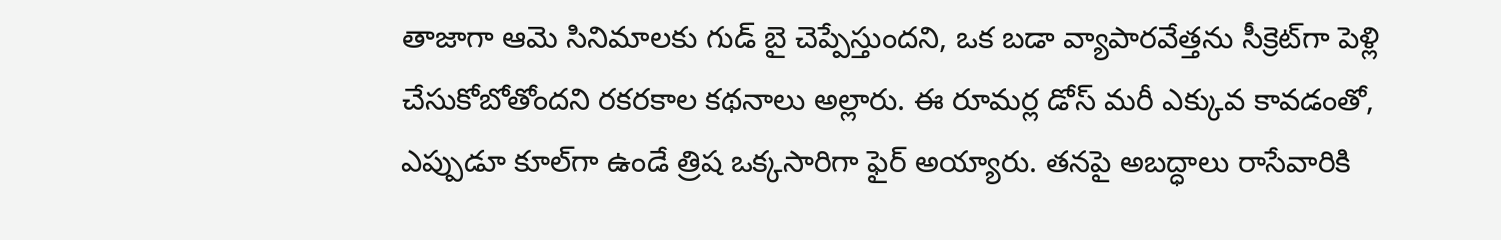తాజాగా ఆమె సినిమాలకు గుడ్ బై చెప్పేస్తుందని, ఒక బడా వ్యాపారవేత్తను సీక్రెట్‌గా పెళ్లి చేసుకోబోతోందని రకరకాల కథనాలు అల్లారు. ఈ రూమర్ల డోస్ మరీ ఎక్కువ కావడంతో, ఎప్పుడూ కూల్‌గా ఉండే త్రిష ఒక్కసారిగా ఫైర్ అయ్యారు. తనపై అబద్ధాలు రాసేవారికి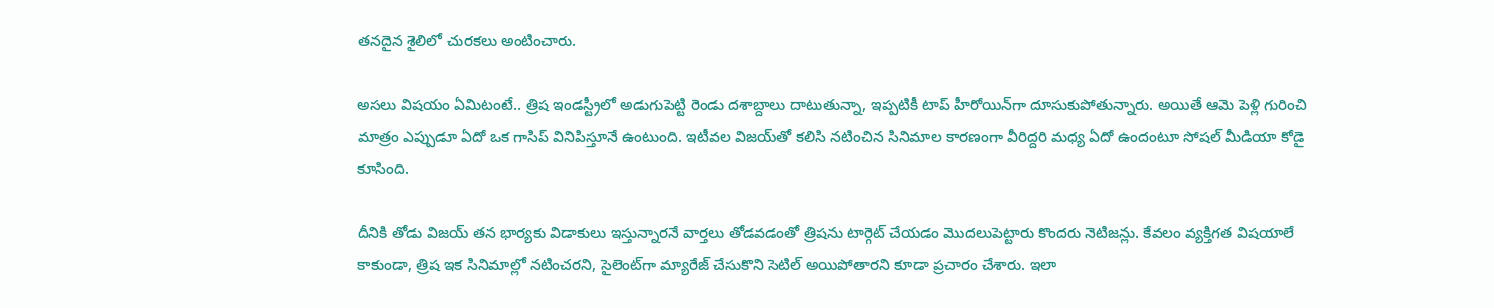తనదైన శైలిలో చురకలు అంటించారు.

అసలు విషయం ఏమిటంటే.. త్రిష ఇండస్ట్రీలో అడుగుపెట్టి రెండు దశాబ్దాలు దాటుతున్నా, ఇప్పటికీ టాప్ హీరోయిన్‌గా దూసుకుపోతున్నారు. అయితే ఆమె పెళ్లి గురించి మాత్రం ఎప్పుడూ ఏదో ఒక గాసిప్ వినిపిస్తూనే ఉంటుంది. ఇటీవల విజయ్‌తో కలిసి నటించిన సినిమాల కారణంగా వీరిద్దరి మధ్య ఏదో ఉందంటూ సోషల్ మీడియా కోడై కూసింది.

దీనికి తోడు విజయ్ తన భార్యకు విడాకులు ఇస్తున్నారనే వార్తలు తోడవడంతో త్రిషను టార్గెట్ చేయడం మొదలుపెట్టారు కొందరు నెటిజన్లు. కేవలం వ్యక్తిగత విషయాలే కాకుండా, త్రిష ఇక సినిమాల్లో నటించరని, సైలెంట్‌గా మ్యారేజ్ చేసుకొని సెటిల్ అయిపోతారని కూడా ప్రచారం చేశారు. ఇలా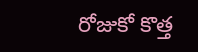రోజుకో కొత్త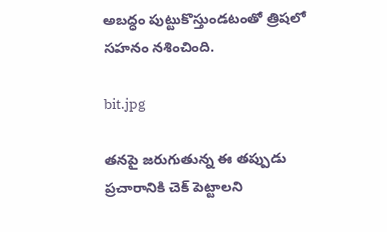అబద్ధం పుట్టుకొస్తుండటంతో త్రిషలో సహనం నశించింది.

bit.jpg

తనపై జరుగుతున్న ఈ తప్పుడు ప్రచారానికి చెక్ పెట్టాలని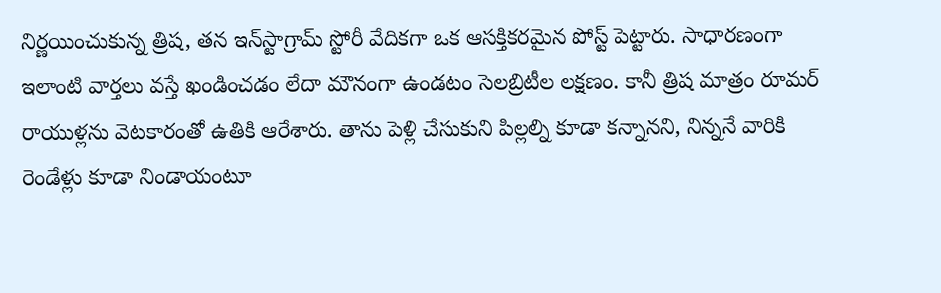నిర్ణయించుకున్న త్రిష, తన ఇన్‌స్టాగ్రామ్ స్టోరీ వేదికగా ఒక ఆసక్తికరమైన పోస్ట్ పెట్టారు. సాధారణంగా ఇలాంటి వార్తలు వస్తే ఖండించడం లేదా మౌనంగా ఉండటం సెలబ్రిటీల లక్షణం. కానీ త్రిష మాత్రం రూమర్ రాయుళ్లను వెటకారంతో ఉతికి ఆరేశారు. తాను పెళ్లి చేసుకుని పిల్లల్ని కూడా కన్నానని, నిన్ననే వారికి రెండేళ్లు కూడా నిండాయంటూ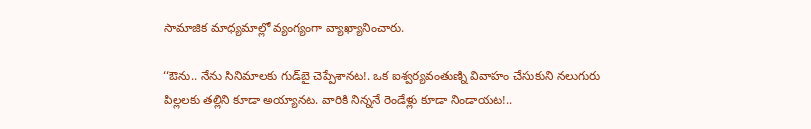సామాజిక మాధ్యమాల్లో వ్యంగ్యంగా వ్యాఖ్యానించారు.

‘‘ఔను.. నేను సినిమాలకు గుడ్‌బై చెప్పేశానట!. ఒక ఐశ్వర్యవంతుణ్ని వివాహం చేసుకుని నలుగురు పిల్లలకు తల్లిని కూడా అయ్యానట. వారికి నిన్ననే రెండేళ్లు కూడా నిండాయట!..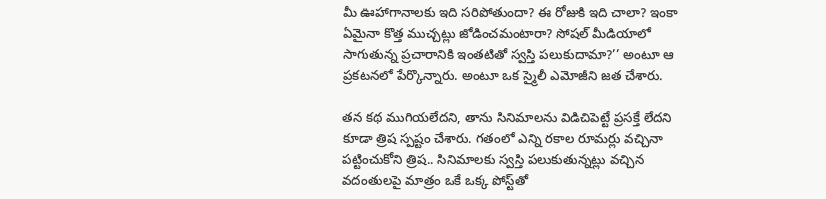మీ ఊహాగానాలకు ఇది సరిపోతుందా? ఈ రోజుకి ఇది చాలా? ఇంకా ఏమైనా కొత్త ముచ్చట్లు జోడించమంటారా? సోషల్‌ మీడియాలో సాగుతున్న ప్రచారానికి ఇంతటితో స్వస్తి పలుకుదామా?’’ అంటూ ఆ ప్రకటనలో పేర్కొన్నారు. అంటూ ఒక స్మైలీ ఎమోజీని జత చేశారు.

తన కథ ముగియలేదని, తాను సినిమాలను విడిచిపెట్టే ప్రసక్తే లేదని కూడా త్రిష స్పష్టం చేశారు. గతంలో ఎన్ని రకాల రూమర్లు వచ్చినా పట్టించుకోని త్రిష.. సినిమాలకు స్వస్తి పలుకుతున్నట్లు వచ్చిన వదంతులపై మాత్రం ఒకే ఒక్క పోస్ట్‌తో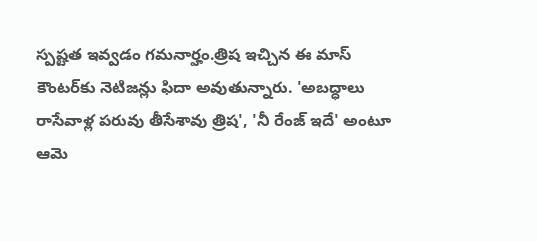స్పష్టత ఇవ్వడం గమనార్హం.త్రిష ఇచ్చిన ఈ మాస్ కౌంటర్‌కు నెటిజన్లు ఫిదా అవుతున్నారు. 'అబద్ధాలు రాసేవాళ్ల పరువు తీసేశావు త్రిష', 'నీ రేంజ్ ఇదే' అంటూ ఆమె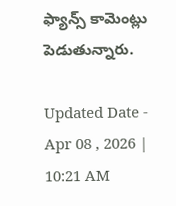ఫ్యాన్స్ కామెంట్లు పెడుతున్నారు.

Updated Date - Apr 08 , 2026 | 10:21 AM